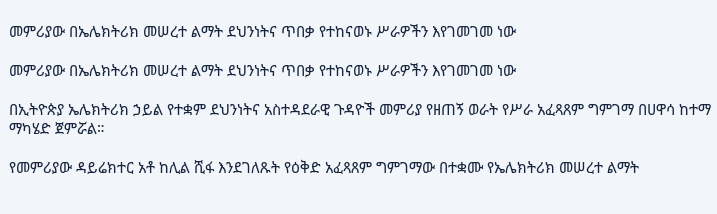መምሪያው በኤሌክትሪክ መሠረተ ልማት ደህንነትና ጥበቃ የተከናወኑ ሥራዎችን እየገመገመ ነው

መምሪያው በኤሌክትሪክ መሠረተ ልማት ደህንነትና ጥበቃ የተከናወኑ ሥራዎችን እየገመገመ ነው

በኢትዮጵያ ኤሌክትሪክ ኃይል የተቋም ደህንነትና አስተዳደራዊ ጉዳዮች መምሪያ የዘጠኝ ወራት የሥራ አፈጻጸም ግምገማ በሀዋሳ ከተማ ማካሄድ ጀምሯል።

የመምሪያው ዳይሬክተር አቶ ከሊል ሺፋ እንደገለጹት የዕቅድ አፈጻጸም ግምገማው በተቋሙ የኤሌክትሪክ መሠረተ ልማት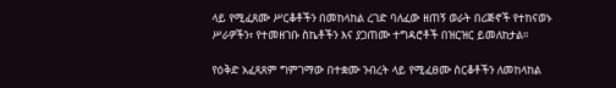ላይ የሚፈጸሙ ሥርቆቶችን በመከላከል ረገድ ባለፈው ዘጠኝ ወራት በሪጅኖች የተከናወኑ ሥራዎችን፣ የተመዘገቡ ስኬቶችን እና ያጋጠሙ ተግዳሮቶች በዝርዝር ይመለከታል።

የዕቅድ አፈጻጸም ግምገማው በተቋሙ ንብረት ላይ የሚፈፀሙ ስርቆቶችን ለመከላከል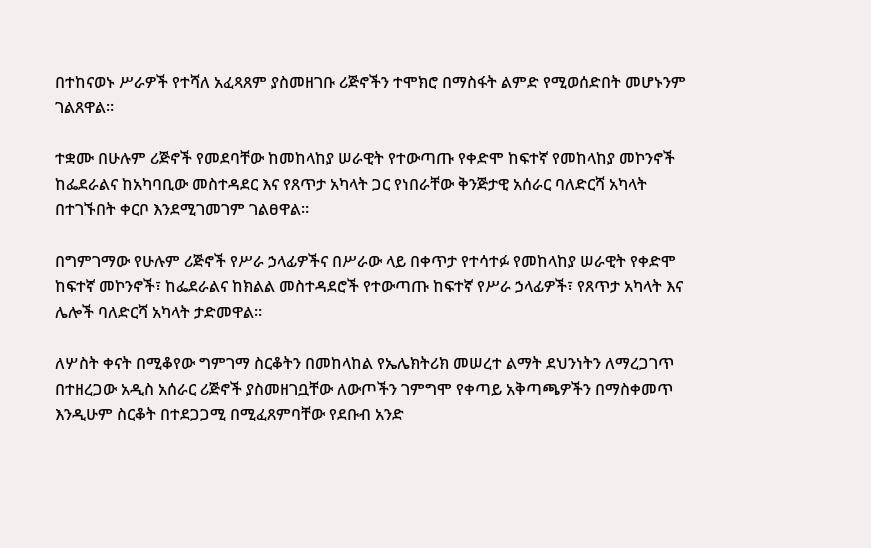በተከናወኑ ሥራዎች የተሻለ አፈጻጸም ያስመዘገቡ ሪጅኖችን ተሞክሮ በማስፋት ልምድ የሚወሰድበት መሆኑንም ገልጸዋል።

ተቋሙ በሁሉም ሪጅኖች የመደባቸው ከመከላከያ ሠራዊት የተውጣጡ የቀድሞ ከፍተኛ የመከላከያ መኮንኖች ከፌደራልና ከአካባቢው መስተዳደር እና የጸጥታ አካላት ጋር የነበራቸው ቅንጅታዊ አሰራር ባለድርሻ አካላት በተገኙበት ቀርቦ እንደሚገመገም ገልፀዋል።

በግምገማው የሁሉም ሪጅኖች የሥራ ኃላፊዎችና በሥራው ላይ በቀጥታ የተሳተፉ የመከላከያ ሠራዊት የቀድሞ ከፍተኛ መኮንኖች፣ ከፌደራልና ከክልል መስተዳደሮች የተውጣጡ ከፍተኛ የሥራ ኃላፊዎች፣ የጸጥታ አካላት እና ሌሎች ባለድርሻ አካላት ታድመዋል።

ለሦስት ቀናት በሚቆየው ግምገማ ስርቆትን በመከላከል የኤሌክትሪክ መሠረተ ልማት ደህንነትን ለማረጋገጥ በተዘረጋው አዲስ አሰራር ሪጅኖች ያስመዘገቧቸው ለውጦችን ገምግሞ የቀጣይ አቅጣጫዎችን በማስቀመጥ እንዲሁም ስርቆት በተደጋጋሚ በሚፈጸምባቸው የደቡብ አንድ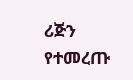ሪጅን የተመረጡ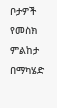ቦታዎች የመስክ ምልከታ በማካሄድ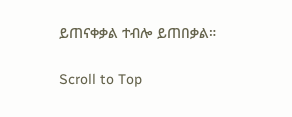ይጠናቀቃል ተብሎ ይጠበቃል።

Scroll to Top